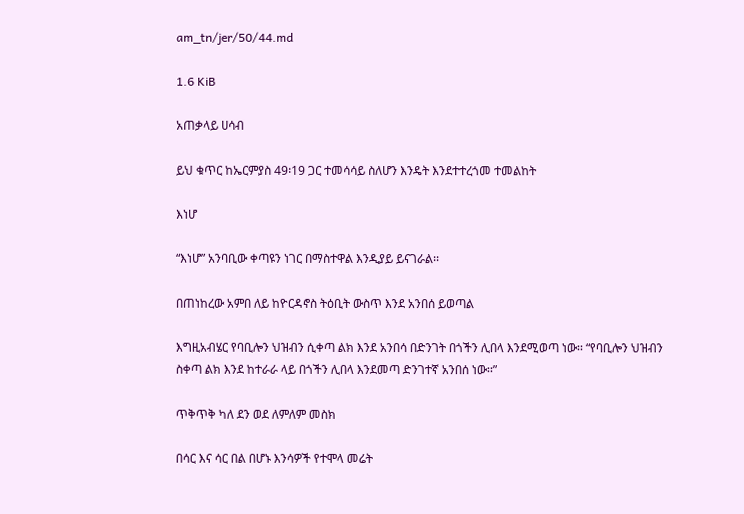am_tn/jer/50/44.md

1.6 KiB

አጠቃላይ ሀሳብ

ይህ ቁጥር ከኤርምያስ 49፡19 ጋር ተመሳሳይ ስለሆን እንዴት እንደተተረጎመ ተመልከት

እነሆ

“እነሆ” አንባቢው ቀጣዩን ነገር በማስተዋል እንዲያይ ይናገራል፡፡

በጠነከረው አምበ ለይ ከዮርዳኖስ ትዕቢት ውስጥ እንደ አንበሰ ይወጣል

እግዚአብሄር የባቢሎን ህዝብን ሲቀጣ ልክ እንደ አንበሳ በድንገት በጎችን ሊበላ እንደሚወጣ ነው፡፡ “የባቢሎን ህዝብን ስቀጣ ልክ እንደ ከተራራ ላይ በጎችን ሊበላ እንደመጣ ድንገተኛ አንበሰ ነው፡፡”

ጥቅጥቅ ካለ ደን ወደ ለምለም መስክ

በሳር እና ሳር በል በሆኑ እንሳዎች የተሞላ መሬት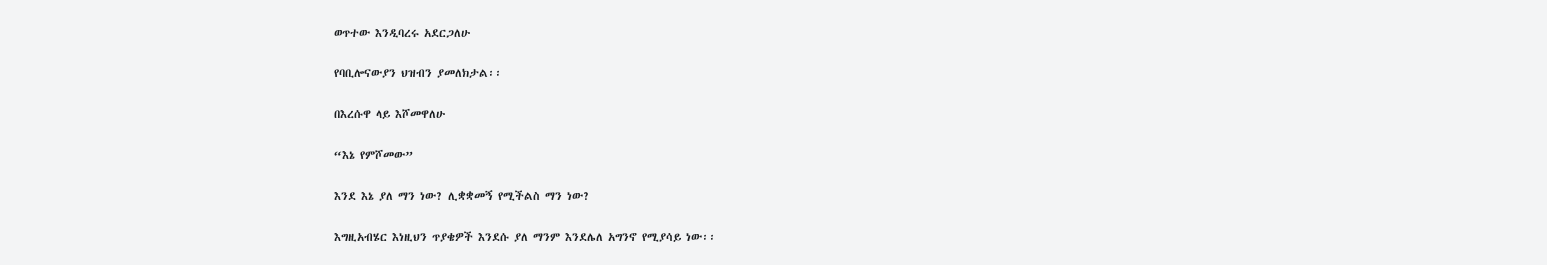ወጥተው እንዲባረሩ አደርጋለሁ

የባቢሎናውያን ህዝብን ያመለክታል፡፡

በእረሱዋ ላይ እሾመዋለሁ

“እኔ የምሾመው”

እንደ እኔ ያለ ማን ነው? ሊቋቋመኝ የሚችልስ ማን ነው?

እግዚአብሄር እነዚህን ጥያቄዎች እንደሱ ያለ ማንም እንደሌለ አግንኖ የሚያሳይ ነው፡፡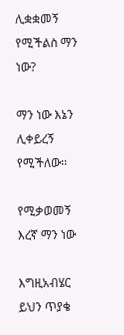ሊቋቋመኝ የሚችልስ ማን ነው?

ማን ነው እኔን ሊቀይረኝ የሚችለው፡፡

የሚቃወመኝ እረኛ ማን ነው

እግዚአብሄር ይህን ጥያቄ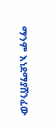ማንም እነደማያሸንፈው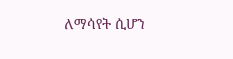ለማሳየት ሲሆን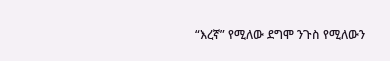“እረኛ” የሚለው ደግሞ ንጉስ የሚለውን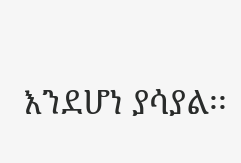እንደሆነ ያሳያል፡፡